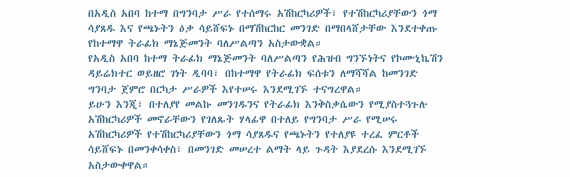በአዲስ አበባ ከተማ በግንባታ ሥራ የተሰማሩ አሽከርካሪዎች፣ የተሽከርካሪያቸውን ጎማ ሳያጸዱ እና የጫኑትን ዕቃ ሳይሸፍኑ በማሽከርከር መንገድ በማበላሸታቸው እንደተቀጡ የከተማዋ ትራፊክ ማኔጅመንት ባለሥልጣን አስታውቋል።
የአዲስ አበባ ከተማ ትራፊክ ማኔጅመንት ባለሥልጣን የሕዝብ ግንኙነትና የኮሙኒኬሽን ዳይሬክተር ወይዘሮ ገነት ዲባባ፣ በከተማዋ የትራፊክ ፍሰቱን ለማሻሻል ከመንገድ ግንባታ ጀምሮ በርካታ ሥራዎች እየተሠሩ እንደሚገኙ ተናግረዋል።
ይሁን እንጂ፣ በተለያየ መልኩ መንገዱንና የትራፊክ እንቅስቃሴውን የሚያስተጓጉሉ አሽከርካሪዎች መኖራቸውን የገለጹት ሃላፊዋ በተለይ የግንባታ ሥራ የሚሠሩ አሽከርካሪዎች የተሽከርካሪያቸውን ጎማ ሳያጸዱና የጫኑትን የተለያዩ ተረፈ ምርቶች ሳይሸፍኑ በመንቀሳቀስ፣ በመንገድ መሠረተ ልማት ላይ ጉዳት እያደረሱ እንደሚገኙ አስታውቀዋል።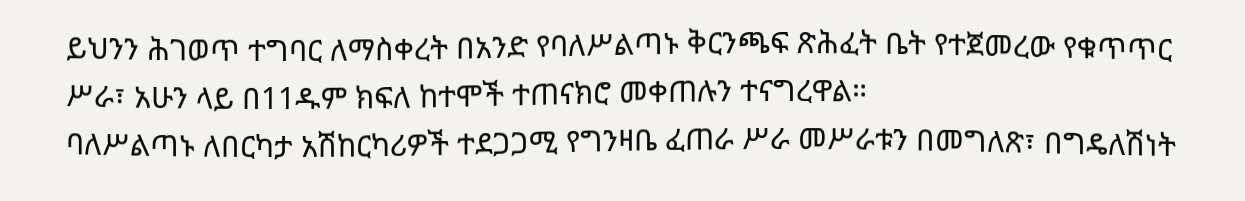ይህንን ሕገወጥ ተግባር ለማስቀረት በአንድ የባለሥልጣኑ ቅርንጫፍ ጽሕፈት ቤት የተጀመረው የቁጥጥር ሥራ፣ አሁን ላይ በ11ዱም ክፍለ ከተሞች ተጠናክሮ መቀጠሉን ተናግረዋል።
ባለሥልጣኑ ለበርካታ አሽከርካሪዎች ተደጋጋሚ የግንዛቤ ፈጠራ ሥራ መሥራቱን በመግለጽ፣ በግዴለሽነት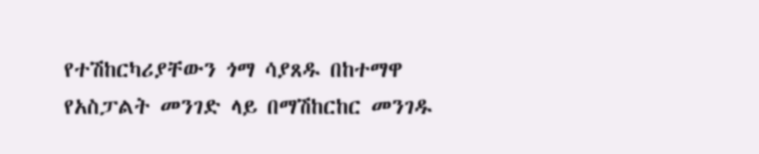የተሽከርካሪያቸውን ጎማ ሳያጸዱ በከተማዋ የአስፓልት መንገድ ላይ በማሽከርከር መንገዱ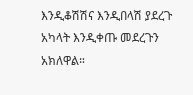እንዲቆሽሽና እንዲበላሽ ያደረጉ አካላት እንዲቀጡ መደረጉን አክለዋል።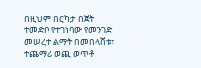በዚህም በርካታ በጀት ተመድቦ የተገነባው የመንገድ መሠረተ ልማት በመበላሸቱ፣ ተጨማሪ ወጪ ወጥቶ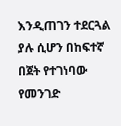እንዲጠገን ተደርጓል ያሉ ሲሆን በከፍተኛ በጀት የተገነባው የመንገድ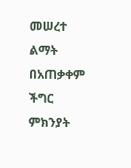መሠረተ ልማት በአጠቃቀም ችግር ምክንያት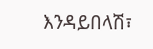እንዳይበላሽ፣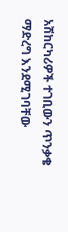አሽከርካሪዎች ተገቢውን ጥንቃቄ ማድረግ እንደሚገባቸው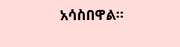አሳስበዋል።